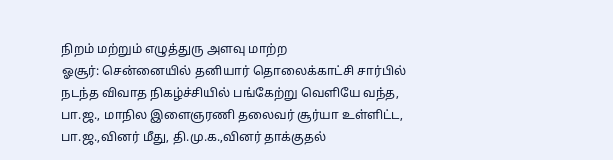நிறம் மற்றும் எழுத்துரு அளவு மாற்ற
ஓசூர்: சென்னையில் தனியார் தொலைக்காட்சி சார்பில் நடந்த விவாத நிகழ்ச்சியில் பங்கேற்று வெளியே வந்த, பா.ஜ., மாநில இளைஞரணி தலைவர் சூர்யா உள்ளிட்ட, பா.ஜ.,வினர் மீது, தி.மு.க.,வினர் தாக்குதல்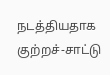நடத்தியதாக குற்றச்-சாட்டு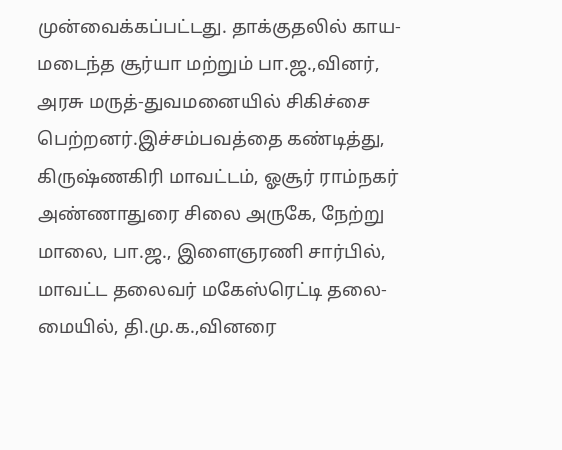முன்வைக்கப்பட்டது. தாக்குதலில் காய-மடைந்த சூர்யா மற்றும் பா.ஜ.,வினர், அரசு மருத்-துவமனையில் சிகிச்சை பெற்றனர்.இச்சம்பவத்தை கண்டித்து, கிருஷ்ணகிரி மாவட்டம், ஓசூர் ராம்நகர் அண்ணாதுரை சிலை அருகே, நேற்று மாலை, பா.ஜ., இளைஞரணி சார்பில், மாவட்ட தலைவர் மகேஸ்ரெட்டி தலை-மையில், தி.மு.க.,வினரை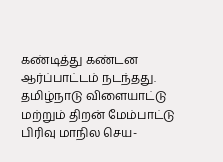கண்டித்து கண்டன ஆர்ப்பாட்டம் நடந்தது.
தமிழ்நாடு விளையாட்டு மற்றும் திறன் மேம்பாட்டு பிரிவு மாநில செய-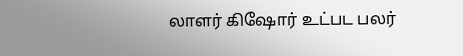லாளர் கிஷோர் உட்பட பலர்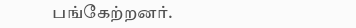பங்கேற்றனர்.